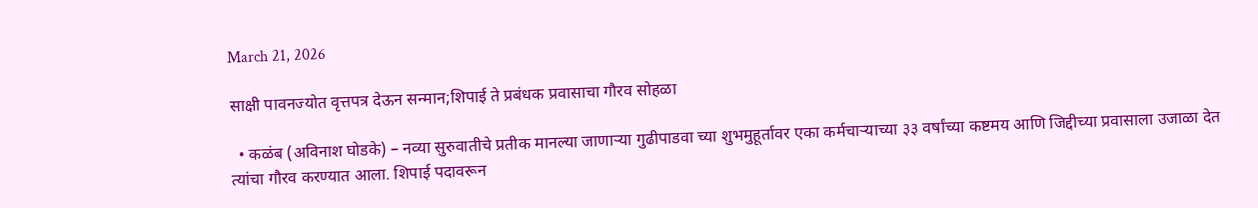March 21, 2026

साक्षी पावनज्योत वृत्तपत्र देऊन सन्मान;शिपाई ते प्रबंधक प्रवासाचा गौरव सोहळा

  • कळंब (अविनाश घोडके) – नव्या सुरुवातीचे प्रतीक मानल्या जाणाऱ्या गुढीपाडवा च्या शुभमुहूर्तावर एका कर्मचाऱ्याच्या ३३ वर्षांच्या कष्टमय आणि जिद्दीच्या प्रवासाला उजाळा देत त्यांचा गौरव करण्यात आला. शिपाई पदावरून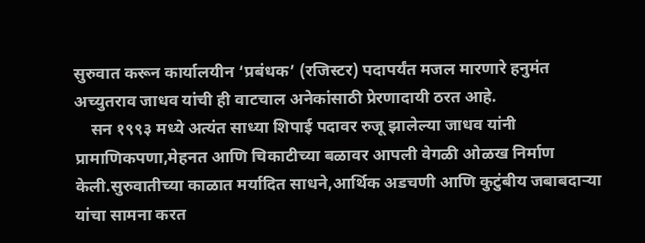सुरुवात करून कार्यालयीन ‘प्रबंधक’ (रजिस्टर) पदापर्यंत मजल मारणारे हनुमंत अच्युतराव जाधव यांची ही वाटचाल अनेकांसाठी प्रेरणादायी ठरत आहे.
    सन १९९३ मध्ये अत्यंत साध्या शिपाई पदावर रुजू झालेल्या जाधव यांनी प्रामाणिकपणा,मेहनत आणि चिकाटीच्या बळावर आपली वेगळी ओळख निर्माण केली.सुरुवातीच्या काळात मर्यादित साधने,आर्थिक अडचणी आणि कुटुंबीय जबाबदाऱ्या यांचा सामना करत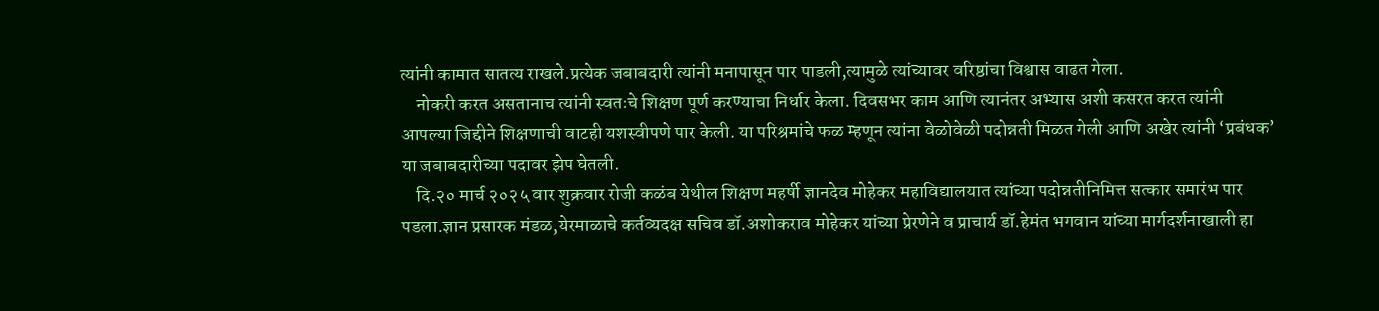त्यांनी कामात सातत्य राखले.प्रत्येक जबाबदारी त्यांनी मनापासून पार पाडली,त्यामुळे त्यांच्यावर वरिष्ठांचा विश्वास वाढत गेला.
    नोकरी करत असतानाच त्यांनी स्वतःचे शिक्षण पूर्ण करण्याचा निर्धार केला. दिवसभर काम आणि त्यानंतर अभ्यास अशी कसरत करत त्यांनी आपल्या जिद्दीने शिक्षणाची वाटही यशस्वीपणे पार केली. या परिश्रमांचे फळ म्हणून त्यांना वेळोवेळी पदोन्नती मिळत गेली आणि अखेर त्यांनी ‘प्रबंधक’ या जबाबदारीच्या पदावर झेप घेतली.
    दि.२० मार्च २०२५ वार शुक्रवार रोजी कळंब येथील शिक्षण महर्षी ज्ञानदेव मोहेकर महाविद्यालयात त्यांच्या पदोन्नतीनिमित्त सत्कार समारंभ पार पडला.ज्ञान प्रसारक मंडळ,येरमाळाचे कर्तव्यदक्ष सचिव डॉ.अशोकराव मोहेकर यांच्या प्रेरणेने व प्राचार्य डॉ.हेमंत भगवान यांच्या मार्गदर्शनाखाली हा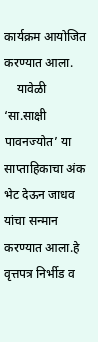कार्यक्रम आयोजित करण्यात आला.
    यावेळी ‘सा.साक्षी पावनज्योत’ या साप्ताहिकाचा अंक भेट देऊन जाधव यांचा सन्मान करण्यात आला.हे वृत्तपत्र निर्भीड व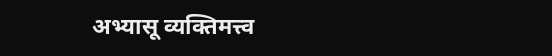अभ्यासू व्यक्तिमत्त्व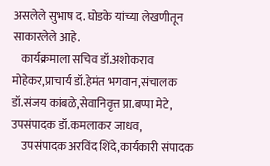असलेले सुभाष द. घोडके यांच्या लेखणीतून साकारलेले आहे.
    कार्यक्रमाला सचिव डॉ.अशोकराव मोहेकर,प्राचार्य डॉ.हेमंत भगवान,संचालक डॉ.संजय कांबळे,सेवानिवृत्त प्रा.बप्पा मेटे, उपसंपादक डॉ.कमलाकर जाधव,
    उपसंपादक अरविंद शिंदे,कार्यकारी संपादक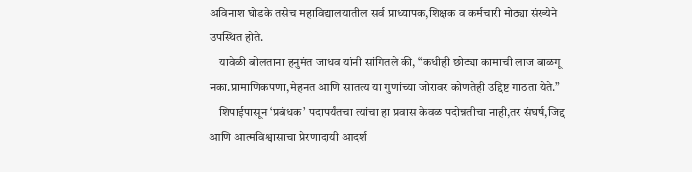अविनाश घोडके तसेच महाविद्यालयातील सर्व प्राध्यापक,शिक्षक व कर्मचारी मोठ्या संख्येने उपस्थित होते.
    यावेळी बोलताना हनुमंत जाधव यांनी सांगितले की, “कधीही छोट्या कामाची लाज बाळगू नका.प्रामाणिकपणा,मेहनत आणि सातत्य या गुणांच्या जोरावर कोणतेही उद्दिष्ट गाठता येते.”
    शिपाईपासून ‘प्रबंधक’ पदापर्यंतचा त्यांचा हा प्रवास केवळ पदोन्नतीचा नाही,तर संघर्ष,जिद्द आणि आत्मविश्वासाचा प्रेरणादायी आदर्श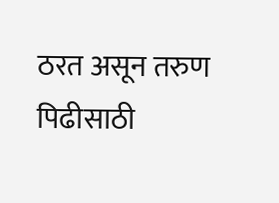ठरत असून तरुण पिढीसाठी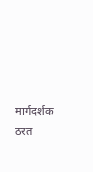मार्गदर्शक ठरत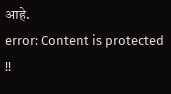आहे.
error: Content is protected !!